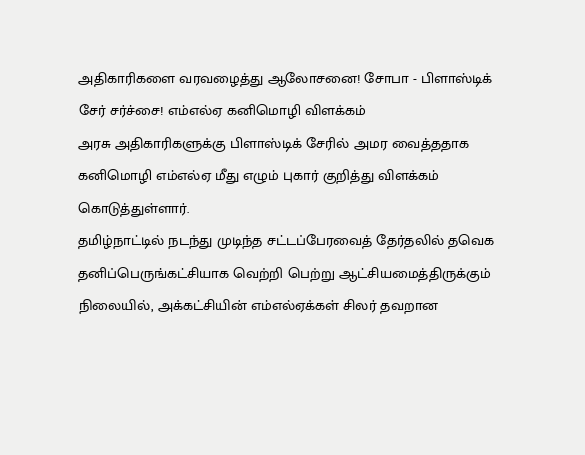அதிகாரிகளை வரவழைத்து ஆலோசனை! சோபா - பிளாஸ்டிக் சேர் சர்ச்சை! எம்எல்ஏ கனிமொழி விளக்கம்
அரசு அதிகாரிகளுக்கு பிளாஸ்டிக் சேரில் அமர வைத்ததாக கனிமொழி எம்எல்ஏ மீது எழும் புகார் குறித்து விளக்கம் கொடுத்துள்ளார்.
தமிழ்நாட்டில் நடந்து முடிந்த சட்டப்பேரவைத் தேர்தலில் தவெக தனிப்பெருங்கட்சியாக வெற்றி பெற்று ஆட்சியமைத்திருக்கும் நிலையில், அக்கட்சியின் எம்எல்ஏக்கள் சிலர் தவறான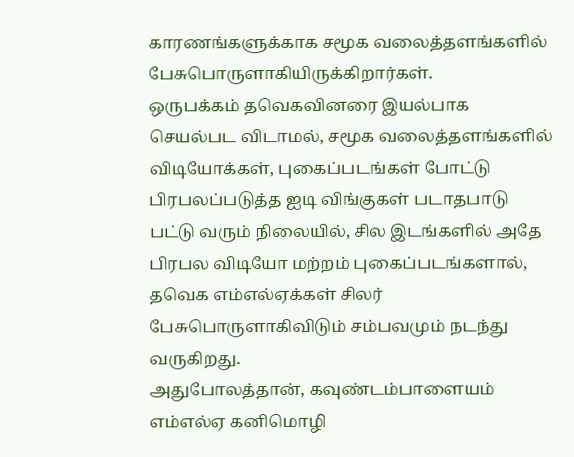காரணங்களுக்காக சமூக வலைத்தளங்களில் பேசுபொருளாகியிருக்கிறார்கள்.
ஒருபக்கம் தவெகவினரை இயல்பாக செயல்பட விடாமல், சமூக வலைத்தளங்களில் விடியோக்கள், புகைப்படங்கள் போட்டு பிரபலப்படுத்த ஐடி விங்குகள் படாதபாடு பட்டு வரும் நிலையில், சில இடங்களில் அதே பிரபல விடியோ மற்றம் புகைப்படங்களால், தவெக எம்எல்ஏக்கள் சிலர் பேசுபொருளாகிவிடும் சம்பவமும் நடந்து வருகிறது.
அதுபோலத்தான், கவுண்டம்பாளையம் எம்எல்ஏ கனிமொழி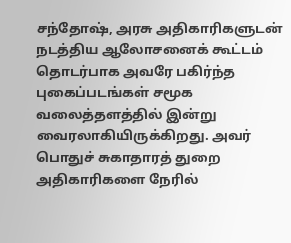சந்தோஷ், அரசு அதிகாரிகளுடன் நடத்திய ஆலோசனைக் கூட்டம் தொடர்பாக அவரே பகிர்ந்த புகைப்படங்கள் சமூக வலைத்தளத்தில் இன்று வைரலாகியிருக்கிறது. அவர் பொதுச் சுகாதாரத் துறை அதிகாரிகளை நேரில்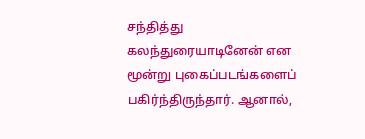சந்தித்து கலந்துரையாடினேன் என மூன்று புகைப்படங்களைப் பகிர்ந்திருந்தார். ஆனால்,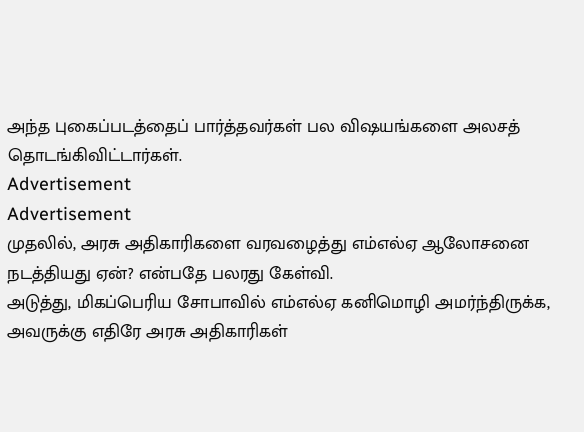அந்த புகைப்படத்தைப் பார்த்தவர்கள் பல விஷயங்களை அலசத் தொடங்கிவிட்டார்கள்.
Advertisement
Advertisement
முதலில், அரசு அதிகாரிகளை வரவழைத்து எம்எல்ஏ ஆலோசனை நடத்தியது ஏன்? என்பதே பலரது கேள்வி.
அடுத்து, மிகப்பெரிய சோபாவில் எம்எல்ஏ கனிமொழி அமர்ந்திருக்க, அவருக்கு எதிரே அரசு அதிகாரிகள்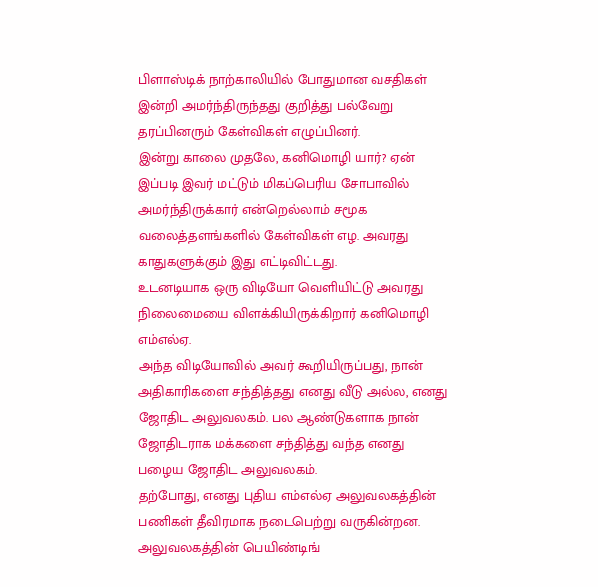பிளாஸ்டிக் நாற்காலியில் போதுமான வசதிகள் இன்றி அமர்ந்திருந்தது குறித்து பல்வேறு தரப்பினரும் கேள்விகள் எழுப்பினர்.
இன்று காலை முதலே, கனிமொழி யார்? ஏன் இப்படி இவர் மட்டும் மிகப்பெரிய சோபாவில் அமர்ந்திருக்கார் என்றெல்லாம் சமூக வலைத்தளங்களில் கேள்விகள் எழ. அவரது காதுகளுக்கும் இது எட்டிவிட்டது.
உடனடியாக ஒரு விடியோ வெளியிட்டு அவரது நிலைமையை விளக்கியிருக்கிறார் கனிமொழி எம்எல்ஏ.
அந்த விடியோவில் அவர் கூறியிருப்பது, நான் அதிகாரிகளை சந்தித்தது எனது வீடு அல்ல, எனது ஜோதிட அலுவலகம். பல ஆண்டுகளாக நான் ஜோதிடராக மக்களை சந்தித்து வந்த எனது பழைய ஜோதிட அலுவலகம்.
தற்போது, எனது புதிய எம்எல்ஏ அலுவலகத்தின் பணிகள் தீவிரமாக நடைபெற்று வருகின்றன. அலுவலகத்தின் பெயிண்டிங்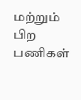மற்றும் பிற பணிகள்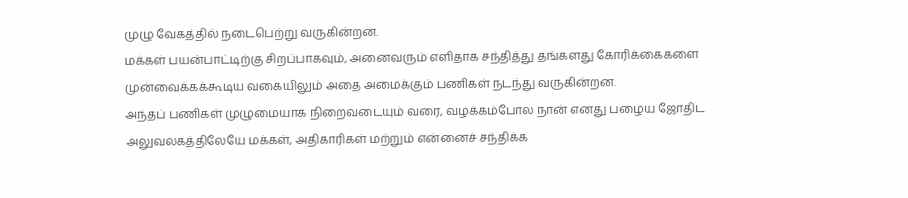முழு வேகத்தில் நடைபெற்று வருகின்றன.
மக்கள் பயன்பாட்டிற்கு சிறப்பாகவும், அனைவரும் எளிதாக சந்தித்து தங்களது கோரிக்கைகளை முன்வைக்கக்கூடிய வகையிலும் அதை அமைக்கும் பணிகள் நடந்து வருகின்றன.
அந்தப் பணிகள் முழுமையாக நிறைவடையும் வரை, வழக்கம்போல நான் எனது பழைய ஜோதிட அலுவலகத்திலேயே மக்கள், அதிகாரிகள் மற்றும் என்னைச் சந்திக்க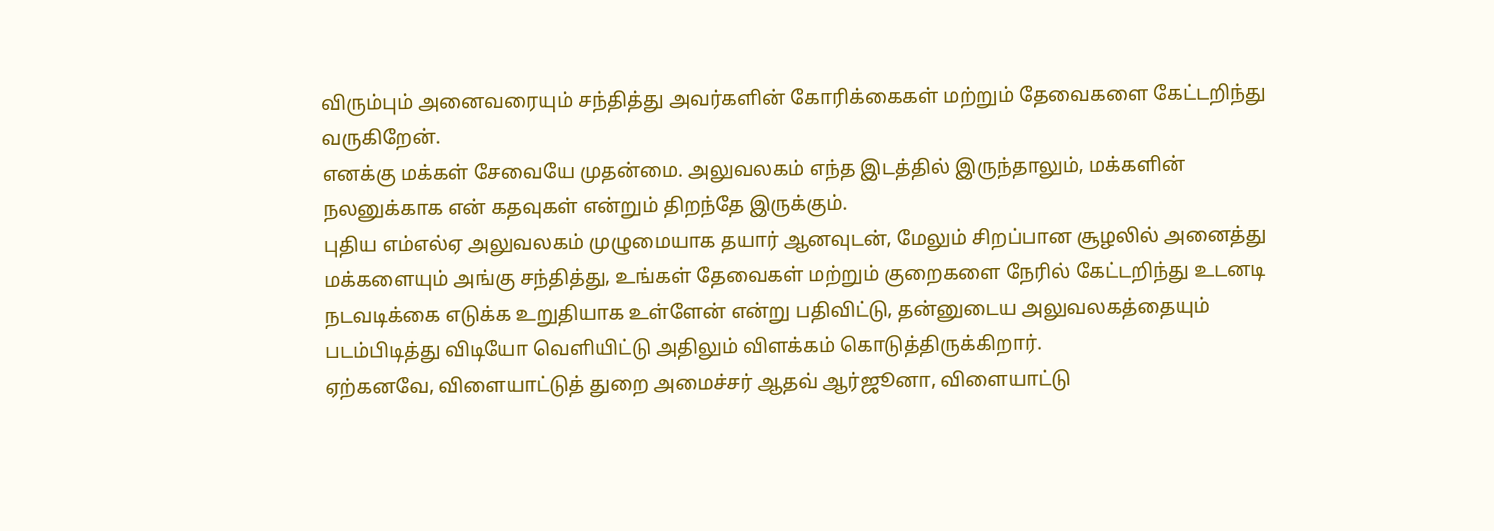விரும்பும் அனைவரையும் சந்தித்து அவர்களின் கோரிக்கைகள் மற்றும் தேவைகளை கேட்டறிந்து வருகிறேன்.
எனக்கு மக்கள் சேவையே முதன்மை. அலுவலகம் எந்த இடத்தில் இருந்தாலும், மக்களின் நலனுக்காக என் கதவுகள் என்றும் திறந்தே இருக்கும்.
புதிய எம்எல்ஏ அலுவலகம் முழுமையாக தயார் ஆனவுடன், மேலும் சிறப்பான சூழலில் அனைத்து மக்களையும் அங்கு சந்தித்து, உங்கள் தேவைகள் மற்றும் குறைகளை நேரில் கேட்டறிந்து உடனடி நடவடிக்கை எடுக்க உறுதியாக உள்ளேன் என்று பதிவிட்டு, தன்னுடைய அலுவலகத்தையும் படம்பிடித்து விடியோ வெளியிட்டு அதிலும் விளக்கம் கொடுத்திருக்கிறார்.
ஏற்கனவே, விளையாட்டுத் துறை அமைச்சர் ஆதவ் ஆர்ஜூனா, விளையாட்டு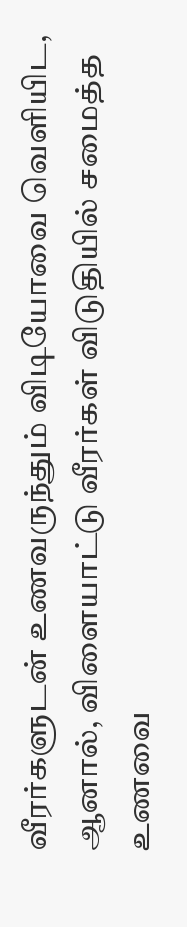வீரர்களுடன் உணவருந்தும் விடியோவை வெளியிட, ஆனால், விளையாட்டு வீரர்கள் விடுதியில் சமைத்த உணவை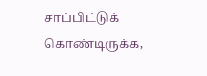சாப்பிட்டுக் கொண்டிருக்க,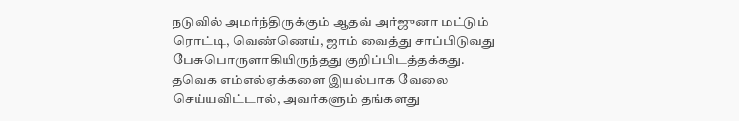நடுவில் அமர்ந்திருக்கும் ஆதவ் அர்ஜுனா மட்டும் ரொட்டி, வெண்ணெய், ஜாம் வைத்து சாப்பிடுவது பேசுபொருளாகியிருந்தது குறிப்பிடத்தக்கது.
தவெக எம்எல்ஏக்களை இயல்பாக வேலை செய்யவிட்டால், அவர்களும் தங்களது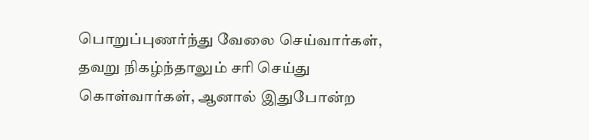பொறுப்புணர்ந்து வேலை செய்வார்கள், தவறு நிகழ்ந்தாலும் சரி செய்து கொள்வார்கள், ஆனால் இதுபோன்ற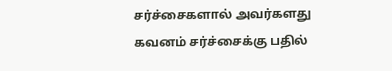சர்ச்சைகளால் அவர்களது கவனம் சர்ச்சைக்கு பதில்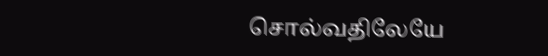சொல்வதிலேயே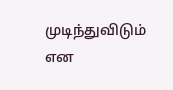முடிந்துவிடும் என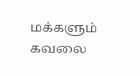மக்களும் கவலை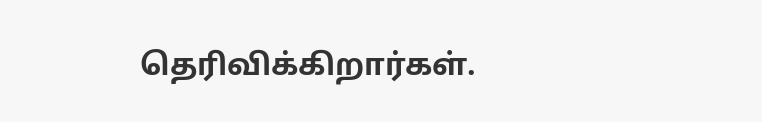தெரிவிக்கிறார்கள்.